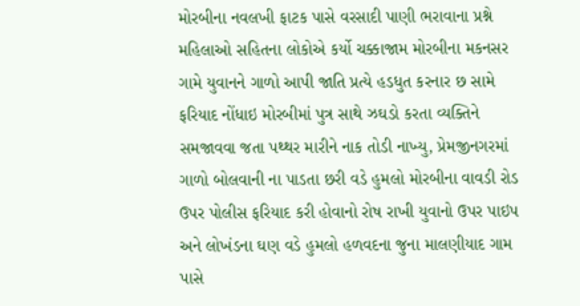મોરબીના નવલખી ફાટક પાસે વરસાદી પાણી ભરાવાના પ્રશ્ને મહિલાઓ સહિતના લોકોએ કર્યો ચક્કાજામ મોરબીના મકનસર ગામે યુવાનને ગાળો આપી જાતિ પ્રત્યે હડધુત કરનાર છ સામે ફરિયાદ નોંધાઇ મોરબીમાં પુત્ર સાથે ઝઘડો કરતા વ્યક્તિને સમજાવવા જતા પથ્થર મારીને નાક તોડી નાખ્યુ, પ્રેમજીનગરમાં ગાળો બોલવાની ના પાડતા છરી વડે હુમલો મોરબીના વાવડી રોડ ઉપર પોલીસ ફરિયાદ કરી હોવાનો રોષ રાખી યુવાનો ઉપર પાઇપ અને લોખંડના ઘણ વડે હુમલો હળવદના જુના માલણીયાદ ગામ પાસે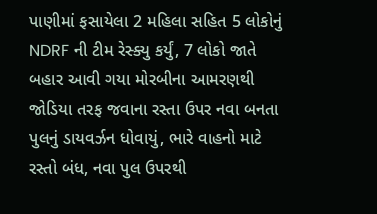પાણીમાં ફસાયેલા 2 મહિલા સહિત 5 લોકોનું NDRF ની ટીમ રેસ્ક્યુ કર્યું, 7 લોકો જાતે બહાર આવી ગયા મોરબીના આમરણથી જોડિયા તરફ જવાના રસ્તા ઉપર નવા બનતા પુલનું ડાયવર્ઝન ધોવાયું, ભારે વાહનો માટે રસ્તો બંધ, નવા પુલ ઉપરથી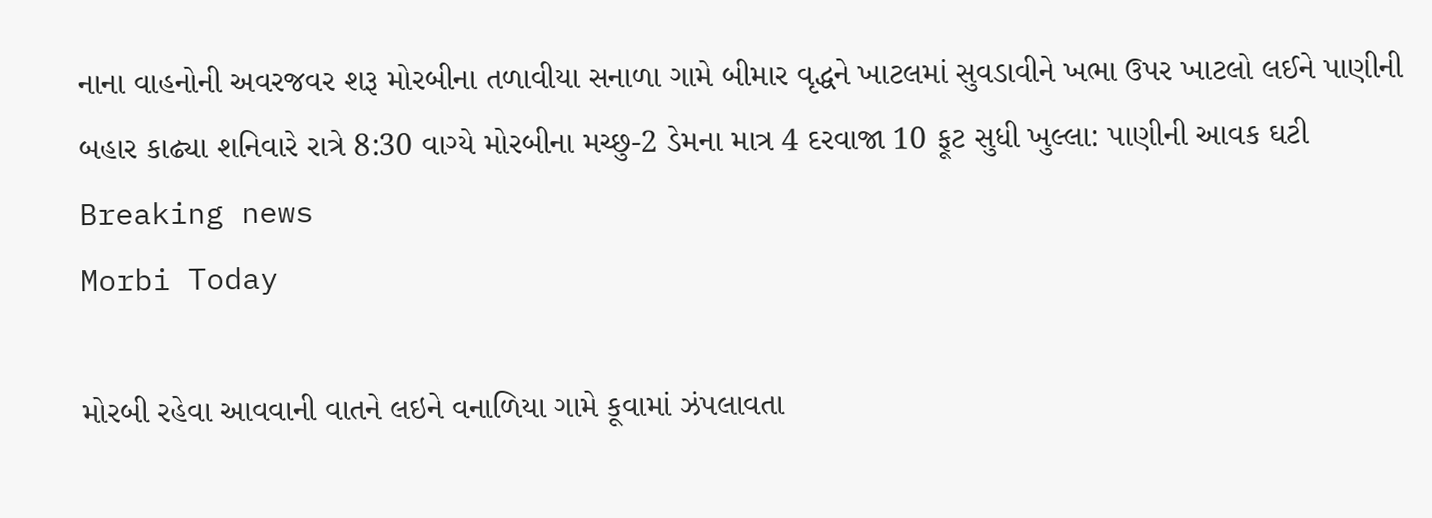નાના વાહનોની અવરજવર શરૂ મોરબીના તળાવીયા સનાળા ગામે બીમાર વૃદ્ધને ખાટલમાં સુવડાવીને ખભા ઉપર ખાટલો લઈને પાણીની બહાર કાઢ્યા શનિવારે રાત્રે 8:30 વાગ્યે મોરબીના મચ્છુ-2 ડેમના માત્ર 4 દરવાજા 10 ફૂટ સુધી ખુલ્લા: પાણીની આવક ઘટી
Breaking news
Morbi Today

મોરબી રહેવા આવવાની વાતને લઇને વનાળિયા ગામે કૂવામાં ઝંપલાવતા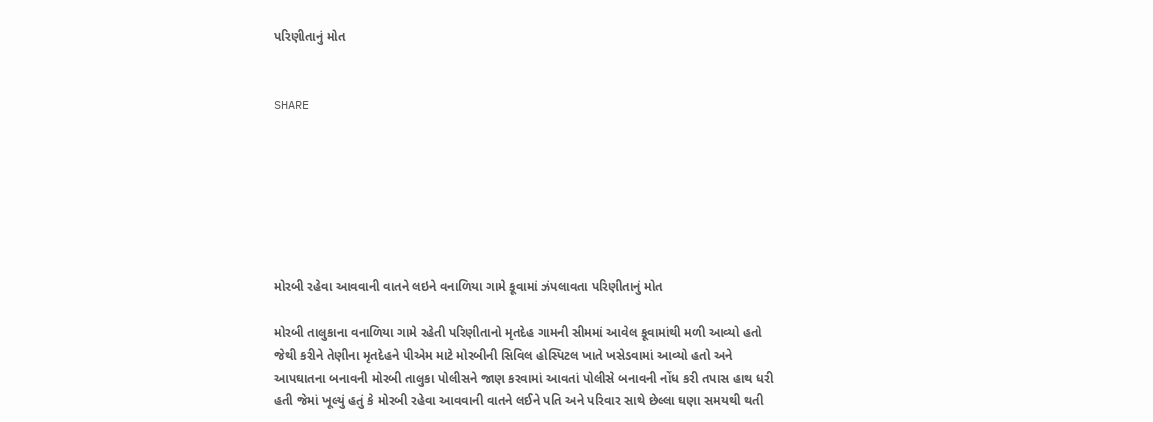પરિણીતાનું મોત


SHARE







મોરબી રહેવા આવવાની વાતને લઇને વનાળિયા ગામે કૂવામાં ઝંપલાવતા પરિણીતાનું મોત

મોરબી તાલુકાના વનાળિયા ગામે રહેતી પરિણીતાનો મૃતદેહ ગામની સીમમાં આવેલ કૂવામાંથી મળી આવ્યો હતો જેથી કરીને તેણીના મૃતદેહને પીએમ માટે મોરબીની સિવિલ હોસ્પિટલ ખાતે ખસેડવામાં આવ્યો હતો અને આપઘાતના બનાવની મોરબી તાલુકા પોલીસને જાણ કરવામાં આવતાં પોલીસે બનાવની નોંધ કરી તપાસ હાથ ધરી હતી જેમાં ખૂલ્યું હતું કે મોરબી રહેવા આવવાની વાતને લઈને પતિ અને પરિવાર સાથે છેલ્લા ઘણા સમયથી થતી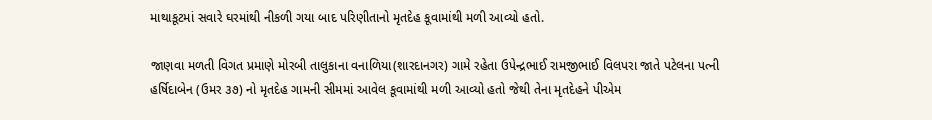માથાકૂટમાં સવારે ઘરમાંથી નીકળી ગયા બાદ પરિણીતાનો મૃતદેહ કૂવામાંથી મળી આવ્યો હતો.

જાણવા મળતી વિગત પ્રમાણે મોરબી તાલુકાના વનાળિયા(શારદાનગર) ગામે રહેતા ઉપેન્દ્રભાઈ રામજીભાઈ વિલપરા જાતે પટેલના પત્ની હર્ષિદાબેન (ઉમર ૩૭) નો મૃતદેહ ગામની સીમમાં આવેલ કૂવામાંથી મળી આવ્યો હતો જેથી તેના મૃતદેહને પીએમ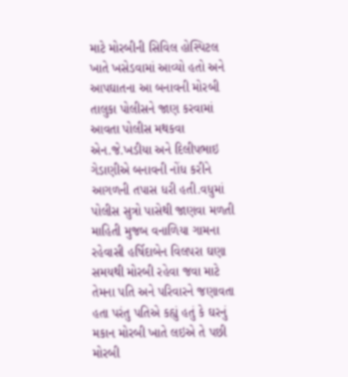માટે મોરબીની સિવિલ હોસ્પિટલ ખાતે ખસેડવામાં આવ્યો હતો અને આપઘાતના આ બનાવની મોરબી તાલુકા પોલીસને જાણ કરવામાં આવતા પોલીસ મથકવા એન.જે.ખડીયા અને દિલીપભાઇ ગેડાણીએ બનાવની નોંધ કરીને આગળની તપાસ ધરી હતી.વધુમાં પોલીસ સુત્રો પાસેથી જાણવા મળતી માહિતી મુજબ વનાળિયા ગામના રહેવાસી હર્ષિદાબેન વિલપરા ઘણા સમયથી મોરબી રહેવા જવા માટે તેમના પતિ અને પરિવારને જણાવતા હતા પરંતુ પતિએ કહ્યું હતું કે ઘરનું મકાન મોરબી ખાતે લઇએ તે પછી મોરબી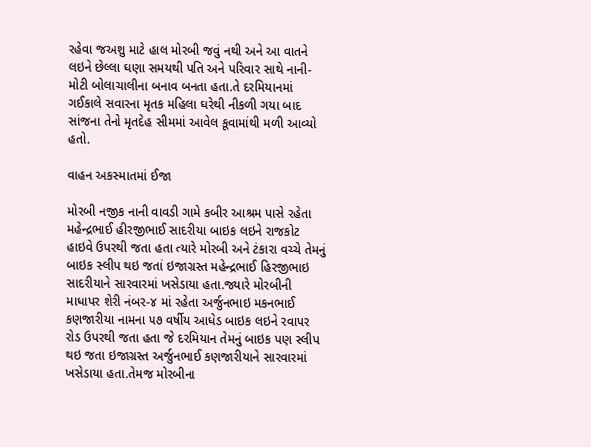રહેવા જઅશુ માટે હાલ મોરબી જવું નથી અને આ વાતને લઇને છેલ્લા ઘણા સમયથી પતિ અને પરિવાર સાથે નાની-મોટી બોલાચાલીના બનાવ બનતા હતા.તે દરમિયાનમાં ગઈકાલે સવારના મૃતક મહિલા ઘરેથી નીકળી ગયા બાદ સાંજના તેનો મૃતદેહ સીમમાં આવેલ કૂવામાંથી મળી આવ્યો હતો.

વાહન અકસ્માતમાં ઈજા

મોરબી નજીક નાની વાવડી ગામે કબીર આશ્રમ પાસે રહેતા મહેન્દ્રભાઈ હીરજીભાઈ સાદરીયા બાઇક લઇને રાજકોટ હાઇવે ઉપરથી જતા હતા ત્યારે મોરબી અને ટંકારા વચ્ચે તેમનું બાઇક સ્લીપ થઇ જતાં ઇજાગ્રસ્ત મહેન્દ્રભાઈ હિરજીભાઇ સાદરીયાને સારવારમાં ખસેડાયા હતા.જ્યારે મોરબીની માધાપર શેરી નંબર-૪ માં રહેતા અર્જુનભાઇ મકનભાઈ કણજારીયા નામના ૫૭ વર્ષીય આધેડ બાઇક લઇને રવાપર રોડ ઉપરથી જતા હતા જે દરમિયાન તેમનું બાઇક પણ સ્લીપ થઇ જતા ઇજાગ્રસ્ત અર્જુનભાઈ કણજારીયાને સારવારમાં ખસેડાયા હતા.તેમજ મોરબીના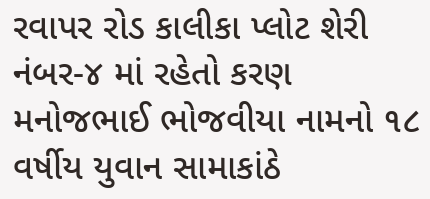રવાપર રોડ કાલીકા પ્લોટ શેરી નંબર-૪ માં રહેતો કરણ મનોજભાઈ ભોજવીયા નામનો ૧૮ વર્ષીય યુવાન સામાકાંઠે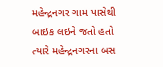મહેન્દ્રનગર ગામ પાસેથી બાઇક લઇને જતો હતો ત્યારે મહેન્દ્રનગરના બસ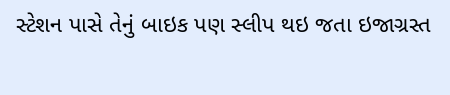સ્ટેશન પાસે તેનું બાઇક પણ સ્લીપ થઇ જતા ઇજાગ્રસ્ત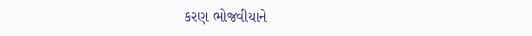કરણ ભોજવીયાને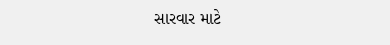સારવાર માટે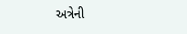અત્રેની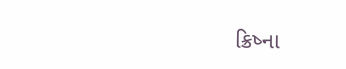ક્રિષ્ના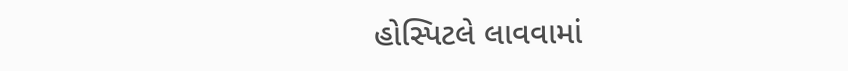હોસ્પિટલે લાવવામાં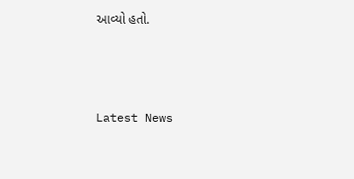આવ્યો હતો.






Latest News